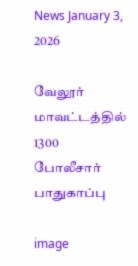News January 3, 2026

வேலூர் மாவட்டத்தில் 1300 போலீசார் பாதுகாப்பு

image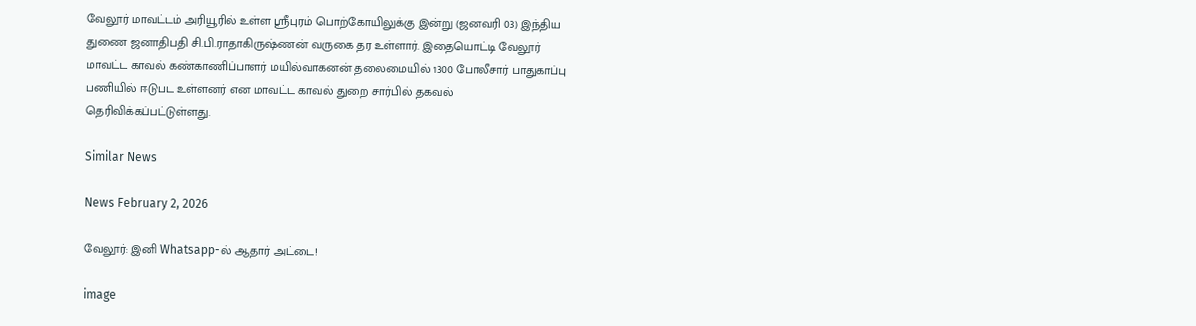வேலூர் மாவட்டம் அரியூரில் உள்ள ஸ்ரீபுரம் பொற்கோயிலுக்கு இன்று (ஜனவரி 03) இந்திய துணை ஜனாதிபதி சி.பி.ராதாகிருஷ்ணன் வருகை தர உள்ளார். இதையொட்டி வேலூர் மாவட்ட காவல் கண்காணிப்பாளர் மயில்வாகனன் தலைமையில் 1300 போலீசார் பாதுகாப்பு பணியில் ஈடுபட உள்ளனர் என மாவட்ட காவல் துறை சார்பில் தகவல் தெரிவிக்கப்பட்டுள்ளது.

Similar News

News February 2, 2026

வேலூர்: இனி Whatsapp-ல் ஆதார் அட்டை!

image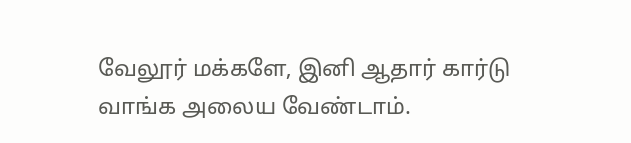வேலூர் மக்களே, இனி ஆதார் கார்டு வாங்க அலைய வேண்டாம்.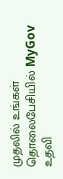முதலில் உங்கள் தொலைபேசியில் MyGov உதவி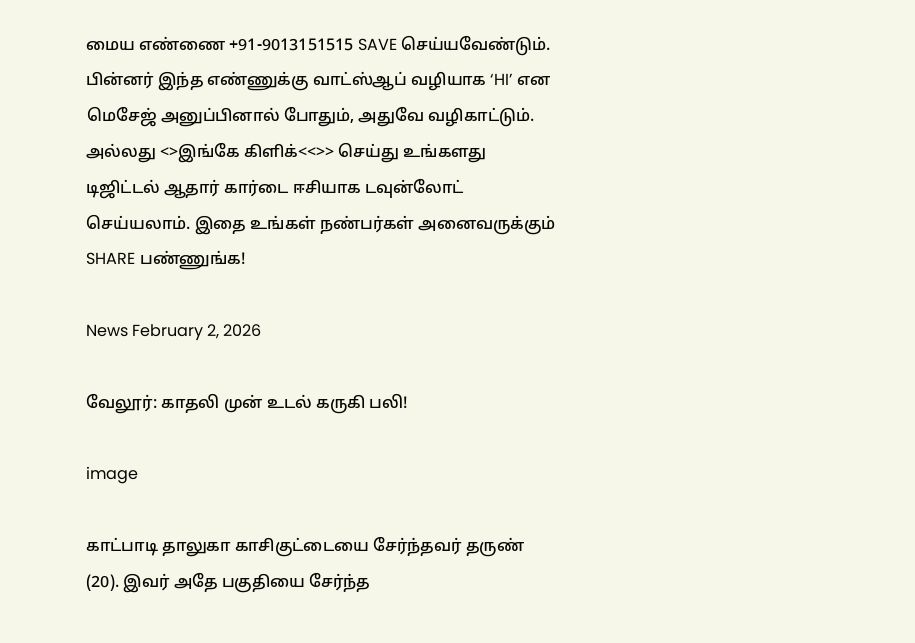மைய எண்ணை +91-9013151515 SAVE செய்யவேண்டும். பின்னர் இந்த எண்ணுக்கு வாட்ஸ்ஆப் வழியாக ‘HI’ என மெசேஜ் அனுப்பினால் போதும், அதுவே வழிகாட்டும். அல்லது <>இங்கே கிளிக்<<>> செய்து உங்களது டிஜிட்டல் ஆதார் கார்டை ஈசியாக டவுன்லோட் செய்யலாம். இதை உங்கள் நண்பர்கள் அனைவருக்கும் SHARE பண்ணுங்க!

News February 2, 2026

வேலூர்: காதலி முன் உடல் கருகி பலி!

image

காட்பாடி தாலுகா காசிகுட்டையை சேர்ந்தவர் தருண் (20). இவர் அதே பகுதியை சேர்ந்த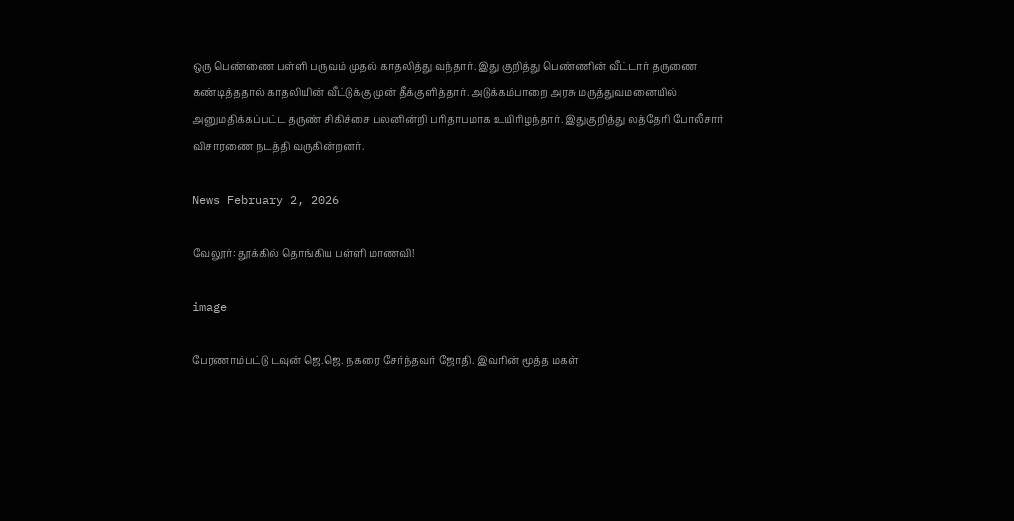ஒரு பெண்ணை பள்ளி பருவம் முதல் காதலித்து வந்தார். இது குறித்து பெண்ணின் வீட்டார் தருணை கண்டித்ததால் காதலியின் வீட்டுக்கு முன் தீக்குளித்தார். அடுக்கம்பாறை அரசு மருத்துவமனையில் அனுமதிக்கப்பட்ட தருண் சிகிச்சை பலனின்றி பரிதாபமாக உயிரிழந்தார். இதுகுறித்து லத்தேரி போலீசார் விசாரணை நடத்தி வருகின்றனர்.

News February 2, 2026

வேலூர்: தூக்கில் தொங்கிய பள்ளி மாணவி!

image

பேரணாம்பட்டு டவுன் ஜெ.ஜெ. நகரை சேர்ந்தவர் ஜோதி. இவரின் மூத்த மகள்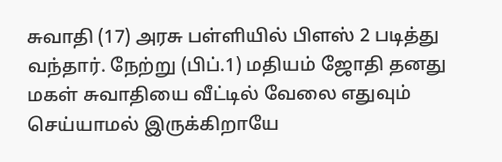சுவாதி (17) அரசு பள்ளியில் பிளஸ் 2 படித்து வந்தார். நேற்று (பிப்.1) மதியம் ஜோதி தனது மகள் சுவாதியை வீட்டில் வேலை எதுவும் செய்யாமல் இருக்கிறாயே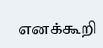எனக்கூறி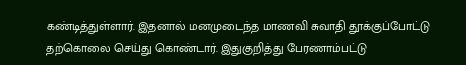கண்டித்துள்ளார். இதனால் மனமுடைந்த மாணவி சுவாதி தூக்குப்போட்டு தற்கொலை செய்து கொண்டார். இதுகுறித்து பேரணாம்பட்டு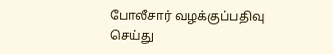போலீசார் வழக்குப்பதிவு செய்து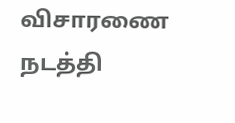விசாரணை நடத்தி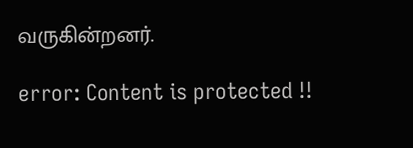வருகின்றனர்.

error: Content is protected !!